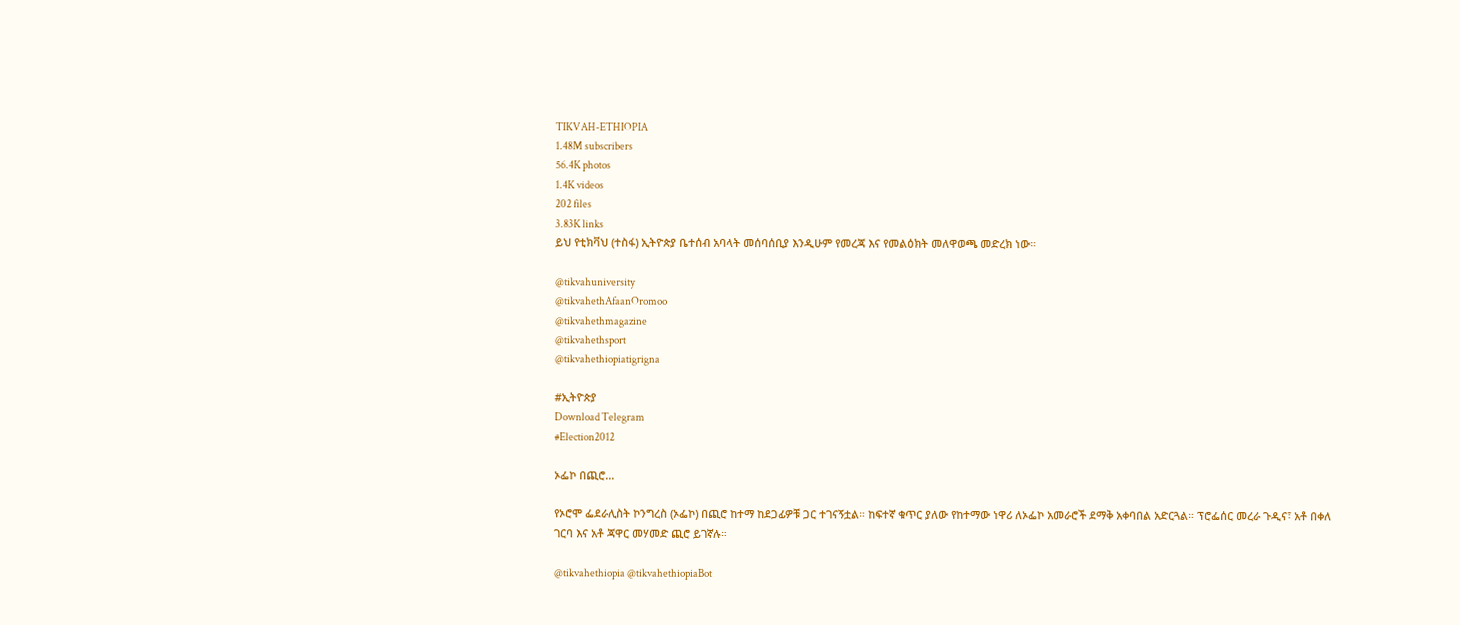TIKVAH-ETHIOPIA
1.48M subscribers
56.4K photos
1.4K videos
202 files
3.83K links
ይህ የቲክቫህ (ተስፋ) ኢትዮጵያ ቤተሰብ አባላት መሰባሰቢያ እንዲሁም የመረጃ እና የመልዕክት መለዋወጫ መድረክ ነው።

@tikvahuniversity
@tikvahethAfaanOromoo
@tikvahethmagazine
@tikvahethsport
@tikvahethiopiatigrigna

#ኢትዮጵያ
Download Telegram
#Election2012

ኦፌኮ በጪሮ...

የኦሮሞ ፌደራሊስት ኮንግረስ (ኦፌኮ) በጪሮ ከተማ ከደጋፊዎቹ ጋር ተገናኝቷል። ከፍተኛ ቁጥር ያለው የከተማው ነዋሪ ለኦፌኮ አመራሮች ደማቅ አቀባበል አድርጓል። ፕሮፌሰር መረራ ጉዲና፣ አቶ በቀለ ገርባ እና አቶ ጃዋር መሃመድ ጪሮ ይገኛሉ።

@tikvahethiopia @tikvahethiopiaBot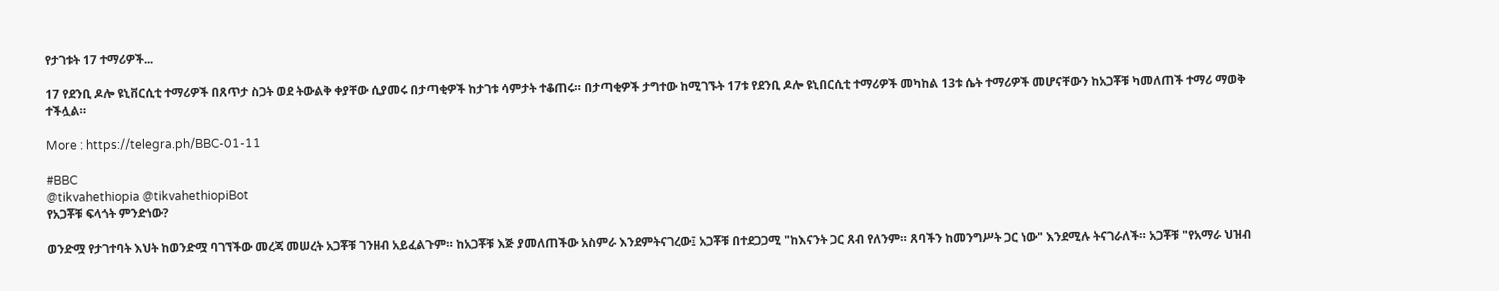የታገቱት 17 ተማሪዎች...

17 የደንቢ ዶሎ ዩኒቨርሲቲ ተማሪዎች በጸጥታ ስጋት ወደ ትውልቅ ቀያቸው ሲያመሩ በታጣቂዎች ከታገቱ ሳምታት ተቆጠሩ። በታጣቂዎች ታግተው ከሚገኙት 17ቱ የደንቢ ዶሎ ዩኒበርሲቲ ተማሪዎች መካከል 13ቱ ሴት ተማሪዎች መሆናቸውን ከአጋቾቹ ካመለጠች ተማሪ ማወቅ ተችሏል።

More : https://telegra.ph/BBC-01-11

#BBC
@tikvahethiopia @tikvahethiopiBot
የአጋቾቹ ፍላጎት ምንድነው?

ወንድሟ የታገተባት እህት ከወንድሟ ባገኘችው መረጃ መሠረት አጋቾቹ ገንዘብ አይፈልጉም። ከአጋቾቹ እጅ ያመለጠችው አስምራ እንደምትናገረው፤ አጋቾቹ በተደጋጋሚ "ከእናንት ጋር ጸብ የለንም። ጸባችን ከመንግሥት ጋር ነው" እንደሚሉ ትናገራለች። አጋቾቹ "የአማራ ህዝብ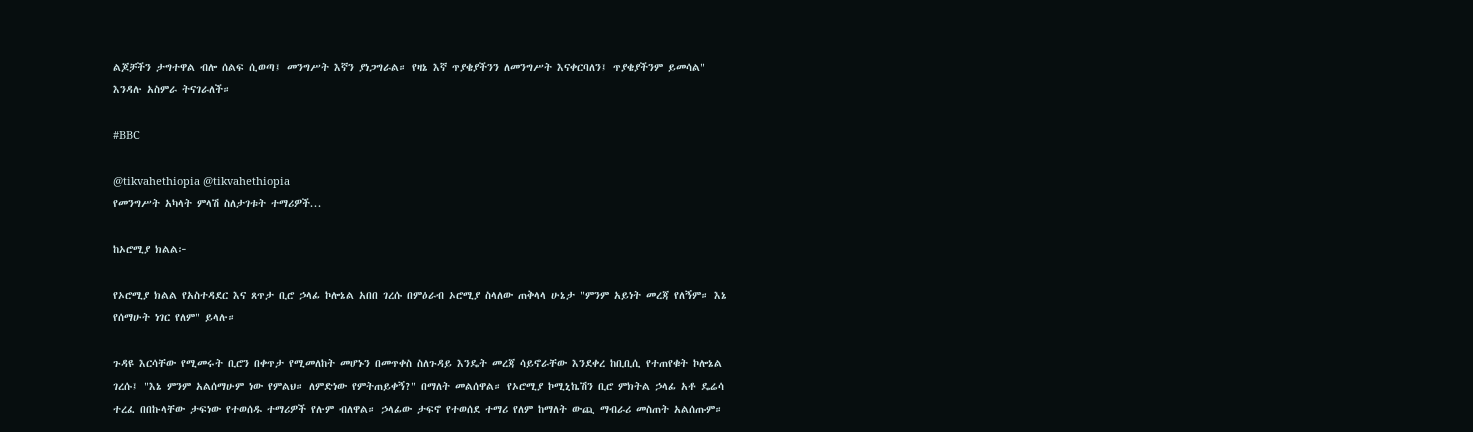ልጆቻችን ታግተዋል ብሎ ሰልፍ ሲወጣ፤ መንግሥት እኛን ያነጋግራል። የዛኔ እኛ ጥያቄያችንን ለመንግሥት እናቀርባለን፤ ጥያቄያችንም ይመሳል" እንዳሉ አስምራ ትናገራለች።

#BBC

@tikvahethiopia @tikvahethiopia
የመንግሥት አካላት ምላሽ ስለታገቱት ተማሪዎች...

ከኦሮሚያ ክልል፦

የኦሮሚያ ክልል የአስተዳደር እና ጸጥታ ቢሮ ኃላፊ ኮሎኔል አበበ ገረሱ በምዕራብ ኦሮሚያ ስላለው ጠቅላላ ሁኔታ "ምንም አይነት መረጃ የለኝም። እኔ የሰማሁት ነገር የለም" ይላሉ።

ጉዳዩ እርሳቸው የሚመሩት ቢሮን በቀጥታ የሚመለከት መሆኑን በመጥቀስ ስለጉዳይ እንዴት መረጃ ሳይኖራቸው እንደቀረ ከቢቢሲ የተጠየቁት ኮሎኔል ገረሱ፤ "እኔ ምንም አልሰማሁም ነው የምልህ። ለምድነው የምትጠይቀኝ?" በማለት መልሰዋል። የኦሮሚያ ኮሚኒኬሽን ቢሮ ምክትል ኃላፊ አቶ ዴሬሳ ተረፈ በበኩላቸው ታፍነው የተወሰዱ ተማሪዎች የሉም ብለዋል። ኃላፊው ታፍኖ የተወሰደ ተማሪ የለም ከማለት ውጪ ማብራሪ መስጠት አልሰጡም።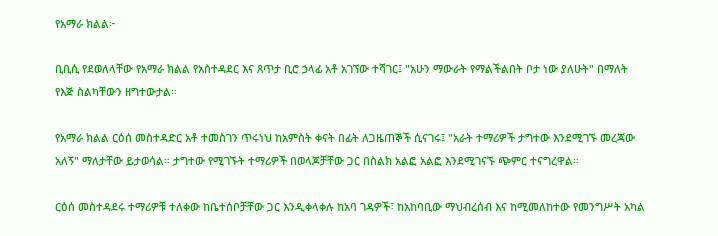የአማራ ክልል፦

ቢቢሲ የደወለላቸው የአማራ ክልል የአስተዳደር እና ጸጥታ ቢሮ ኃላፊ አቶ አገኘው ተሻገር፤ "አሁን ማውራት የማልችልበት ቦታ ነው ያለሁት" በማለት የእጅ ስልካቸውን ዘግተውታል።

የአማራ ክልል ርዕሰ መስተዳድር አቶ ተመስገን ጥሩነህ ከአምስት ቀናት በፊት ለጋዜጠኞች ሲናገሩ፤ "አራት ተማሪዎች ታግተው እንደሚገኙ መረጃው አለኝ" ማለታቸው ይታወሳል። ታግተው የሚገኙት ተማሪዎች በወላጆቻቸው ጋር በስልክ አልፎ አልፎ እንደሚገናኙ ጭምር ተናግረዋል።

ርዕሰ መስተዳደሩ ተማሪዎቹ ተለቀው ከቤተሰቦቻቸው ጋር እንዲቀላቀሉ ከአባ ገዳዎች፣ ከአከባቢው ማህብረሰብ እና ከሚመለከተው የመንግሥት አካል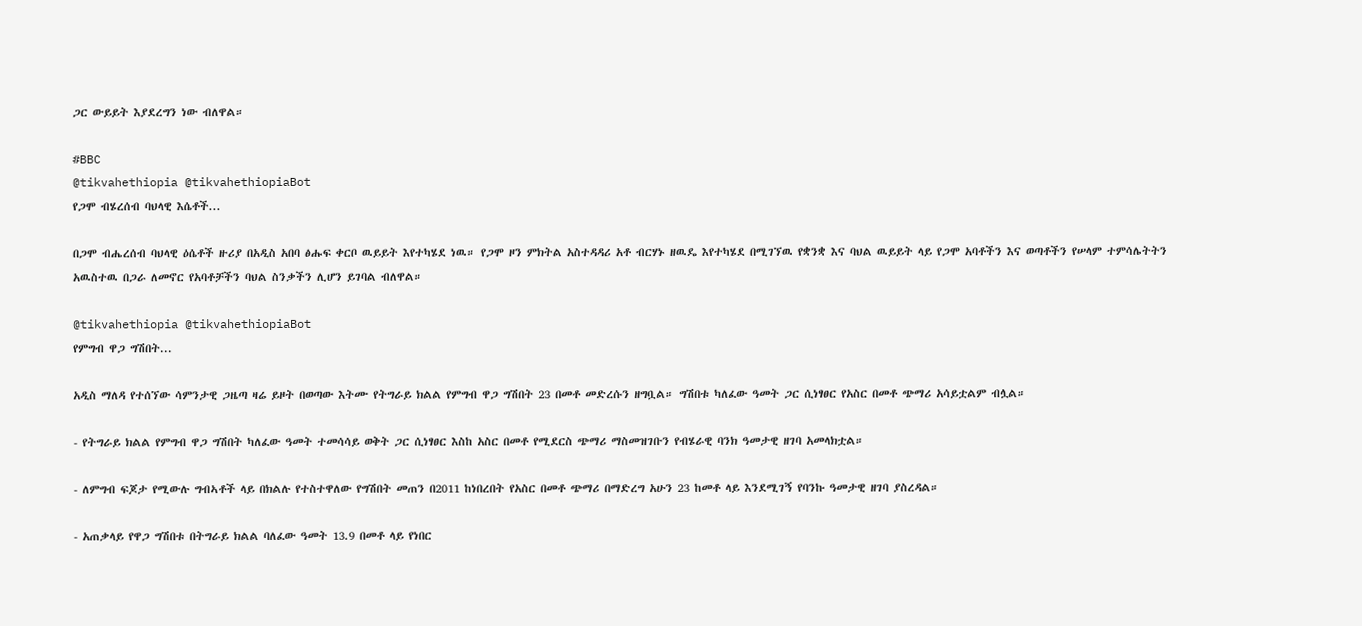ጋር ውይይት እያደረግን ነው ብለዋል።

#BBC
@tikvahethiopia @tikvahethiopiaBot
የጋሞ ብሄረሰብ ባህላዊ እሴቶች...

በጋሞ ብሔረሰብ ባህላዊ ዕሴቶች ዙሪያ በአዲስ አበባ ፅሑፍ ቀርቦ ዉይይት እየተካሄደ ነዉ። የጋሞ ዞን ምክትል አስተዳዳሪ አቶ ብርሃኑ ዘዉዴ እየተካሄደ በሚገኘዉ የቋንቋ እና ባህል ዉይይት ላይ የጋሞ አባቶችን እና ወጣቶችን የሠላም ተምሳሌትትን አዉስተዉ በጋራ ለመኖር የአባቶቻችን ባህል ስንቃችን ሊሆን ይገባል ብለዋል።

@tikvahethiopia @tikvahethiopiaBot
የምግብ ዋጋ ግሽበት...

አዲስ ማለዳ የተሰኘው ሳምንታዊ ጋዜጣ ዛሬ ይዞት በወጣው እትሙ የትግራይ ክልል የምግብ ዋጋ ግሽበት 23 በመቶ መድረሱን ዘግቧል። ግሽበቱ ካለፈው ዓመት ጋር ሲነፃፀር የአስር በመቶ ጭማሪ አሳይቷልም ብሏል።

- የትግራይ ክልል የምግብ ዋጋ ግሽበት ካለፈው ዓመት ተመሳሳይ ወቅት ጋር ሲነፃፀር እስከ አስር በመቶ የሚደርስ ጭማሪ ማስመዝገቡን የብሄራዊ ባንክ ዓመታዊ ዘገባ አመላክቷል።

- ለምግብ ፍጆታ የሚውሉ ግብኣቶች ላይ በክልሉ የተስተዋለው የግሽበት መጠን በ2011 ከነበረበት የአስር በመቶ ጭማሪ በማድረግ አሁን 23 ከመቶ ላይ እንደሚገኝ የባንኩ ዓመታዊ ዘገባ ያስረዳል።

- አጠቃላይ የዋጋ ግሽበቱ በትግራይ ክልል ባለፈው ዓመት 13.9 በመቶ ላይ የነበር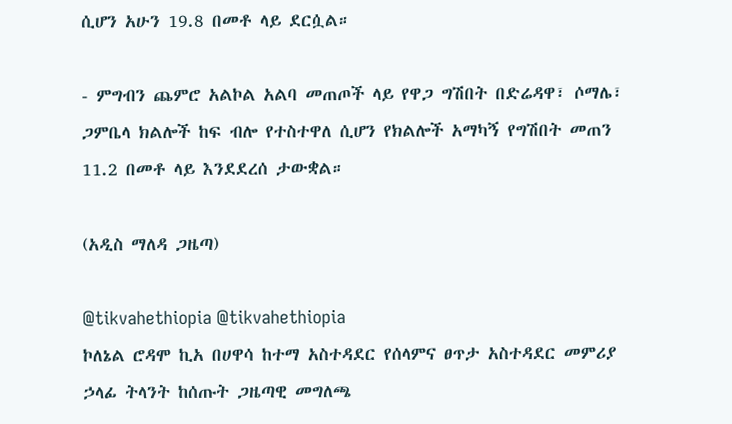ሲሆን አሁን 19.8 በመቶ ላይ ደርሷል።

- ምግብን ጨምሮ አልኮል አልባ መጠጦች ላይ የዋጋ ግሽበት በድሬዳዋ፣ ሶማሌ፣ ጋምቤላ ክልሎች ከፍ ብሎ የተስተዋለ ሲሆን የክልሎች አማካኝ የግሽበት መጠን 11.2 በመቶ ላይ እንደደረሰ ታውቋል።

(አዲስ ማለዳ ጋዜጣ)

@tikvahethiopia @tikvahethiopia
ኮለኔል ሮዳሞ ኪአ በሀዋሳ ከተማ አስተዳደር የሰላምና ፀጥታ አስተዳደር መምሪያ ኃላፊ ትላንት ከሰጡት ጋዜጣዊ መግለጫ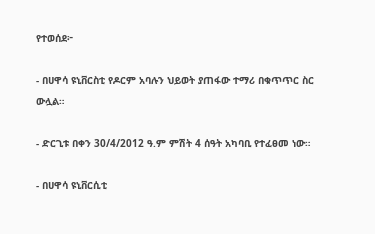የተወሰደ፦

- በሀዋሳ ዩኒቨርስቲ የዶርም አባሉን ህይወት ያጠፋው ተማሪ በቁጥጥር ስር ውሏል።

- ድርጊቱ በቀን 30/4/2012 ዓ.ም ምሽት 4 ሰዓት አካባቢ የተፈፀመ ነው።

- በሀዋሳ ዩኒቨርሲቲ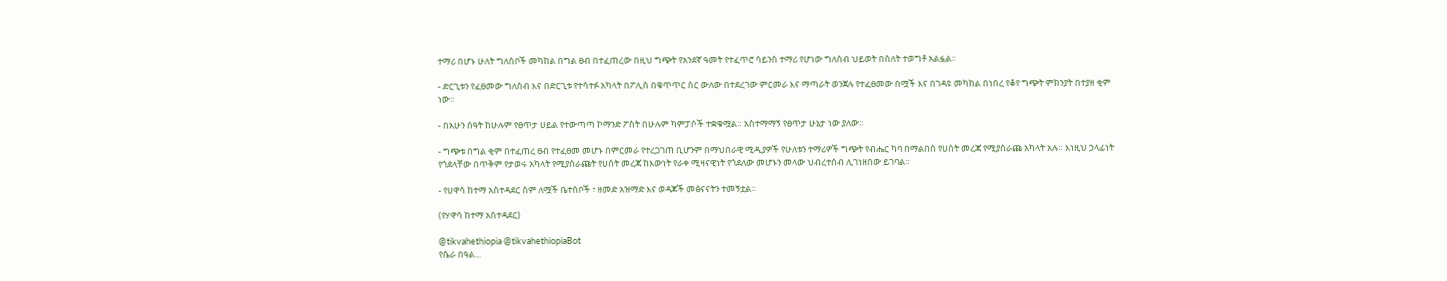ተማሪ በሆኑ ሁለት ግለሰቦች መካከል በግል ፀብ በተፈጠረው በዚህ ግጭት የአንደኛ ዓመት የተፈጥሮ ሳይንስ ተማሪ የሆነው ግለሰብ ህይወት በስለት ተወግቶ አልፏል፡፡

- ድርጊቱን የፈፀመው ግለሰብ እና በድርጊቱ የተሳተፉ አካላት በፖሊስ በቁጥጥር ስር ውለው በተደረገው ምርመራ እና ማጣራት ወንጀሉ የተፈፀመው በሟች እና በገዳዩ መካከል በነበረ የቆየ ግጭት ምክንያት በተያዘ ቂም ነው።

- በአሁን ሰዓት ከሁሉም የፀጥታ ሀይል የተውጣጣ ኮማንድ ፖስት በሁሉም ካምፓሶች ተቋቁሟል። አስተማማኝ የፀጥታ ሁኔታ ነው ያለው።

- ግጭቱ በግል ቂም በተፈጠረ ፀብ የተፈፀመ መሆኑ በምርመራ የተረጋገጠ ቢሆንም በማህበራዊ ሚዲያዎች የሁለቱን ተማሪዎች ግጭት የብሔር ካባ በማልበስ የሀሰት መረጃ የሚያሰራጩ አካላት አሉ። እነዚህ ኃላፊነት የጎደላቸው በጥቅም የታወሩ አካላት የሚያሰራጩት የሀሰት መረጃ ከእውነት የራቀ ሚዛናዊነት የጎደለው መሆኑን መላው ህብረተሰብ ሊገነዘበው ይገባል።

- የሀዋሳ ከተማ አስተዳደር ስም ለሟች ቤተሰቦች ፣ ዘመድ አዝማድ እና ወዳጆች መፅናናትን ተመኝቷል፡፡

(የሃዋሳ ከተማ አስተዳደር)

@tikvahethiopia @tikvahethiopiaBot
የሴራ በዓል...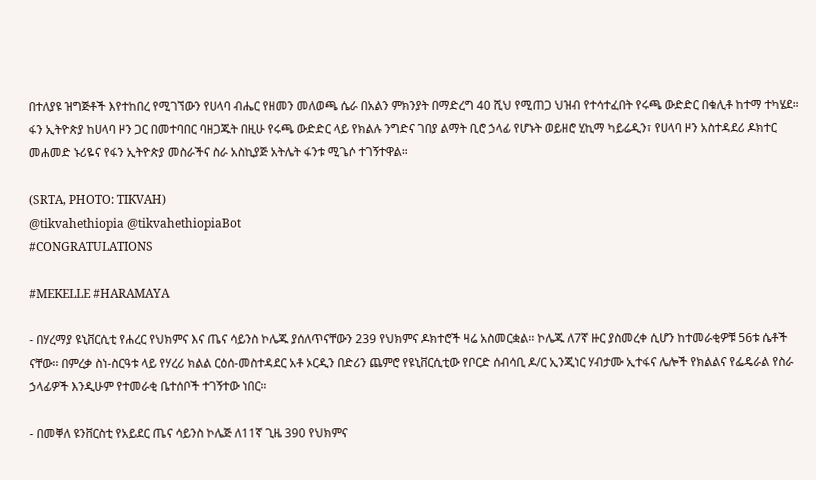በተለያዩ ዝግጅቶች እየተከበረ የሚገኘውን የሀላባ ብሔር የዘመን መለወጫ ሴራ በአልን ምክንያት በማድረግ 40 ሺህ የሚጠጋ ህዝብ የተሳተፈበት የሩጫ ውድድር በቁሊቶ ከተማ ተካሄደ። ፋን ኢትዮጵያ ከሀላባ ዞን ጋር በመተባበር ባዘጋጁት በዚሁ የሩጫ ውድድር ላይ የክልሉ ንግድና ገበያ ልማት ቢሮ ኃላፊ የሆኑት ወይዘሮ ሂኪማ ካይሬዲን፣ የሀላባ ዞን አስተዳደሪ ዶክተር መሐመድ ኑሪዬና የፋን ኢትዮጵያ መስራችና ስራ አስኪያጅ አትሌት ፋንቱ ሚጌሶ ተገኝተዋል።

(SRTA, PHOTO: TIKVAH)
@tikvahethiopia @tikvahethiopiaBot
#CONGRATULATIONS

#MEKELLE #HARAMAYA

- በሃረማያ ዩኒቨርሲቲ የሐረር የህክምና እና ጤና ሳይንስ ኮሌጁ ያሰለጥናቸውን 239 የህክምና ዶክተሮች ዛሬ አስመርቋል፡፡ ኮሌጁ ለ7ኛ ዙር ያስመረቀ ሲሆን ከተመራቂዎቹ 56ቱ ሴቶች ናቸው፡፡ በምረቃ ስነ-ስርዓቱ ላይ የሃረሪ ክልል ርዕሰ-መስተዳደር አቶ ኦርዲን በድሪን ጨምሮ የዩኒቨርሲቲው የቦርድ ሰብሳቢ ዶ/ር ኢንጂነር ሃብታሙ ኢተፋና ሌሎች የክልልና የፌዴራል የስራ ኃላፊዎች እንዲሁም የተመራቂ ቤተሰቦች ተገኝተው ነበር።

- በመቐለ ዩንቨርስቲ የአይደር ጤና ሳይንስ ኮሌጅ ለ11ኛ ጊዜ 390 የህክምና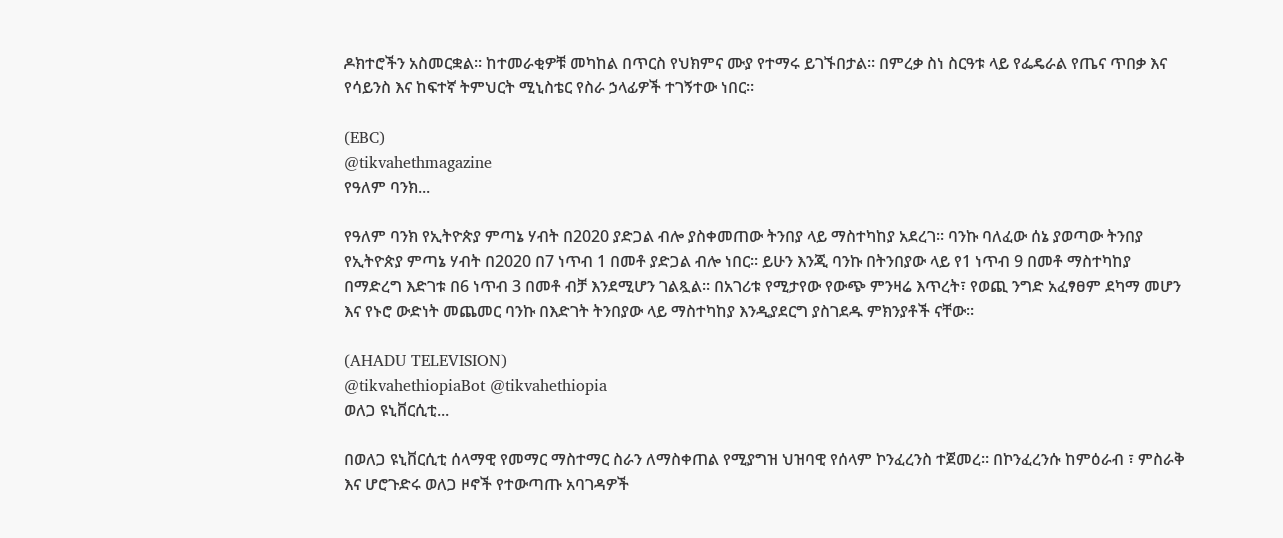ዶክተሮችን አስመርቋል። ከተመራቂዎቹ መካከል በጥርስ የህክምና ሙያ የተማሩ ይገኙበታል። በምረቃ ስነ ስርዓቱ ላይ የፌዴራል የጤና ጥበቃ እና የሳይንስ እና ከፍተኛ ትምህርት ሚኒስቴር የስራ ኃላፊዎች ተገኝተው ነበር።

(EBC)
@tikvahethmagazine
የዓለም ባንክ...

የዓለም ባንክ የኢትዮጵያ ምጣኔ ሃብት በ2020 ያድጋል ብሎ ያስቀመጠው ትንበያ ላይ ማስተካከያ አደረገ፡፡ ባንኩ ባለፈው ሰኔ ያወጣው ትንበያ የኢትዮጵያ ምጣኔ ሃብት በ2020 በ7 ነጥብ 1 በመቶ ያድጋል ብሎ ነበር፡፡ ይሁን እንጂ ባንኩ በትንበያው ላይ የ1 ነጥብ 9 በመቶ ማስተካከያ በማድረግ እድገቱ በ6 ነጥብ 3 በመቶ ብቻ እንደሚሆን ገልጿል፡፡ በአገሪቱ የሚታየው የውጭ ምንዛሬ እጥረት፣ የወጪ ንግድ አፈፃፀም ደካማ መሆን እና የኑሮ ውድነት መጨመር ባንኩ በእድገት ትንበያው ላይ ማስተካከያ እንዲያደርግ ያስገደዱ ምክንያቶች ናቸው፡፡

(AHADU TELEVISION)
@tikvahethiopiaBot @tikvahethiopia
ወለጋ ዩኒቨርሲቲ...

በወለጋ ዩኒቨርሲቲ ሰላማዊ የመማር ማስተማር ስራን ለማስቀጠል የሚያግዝ ህዝባዊ የሰላም ኮንፈረንስ ተጀመረ። በኮንፈረንሱ ከምዕራብ ፣ ምስራቅ እና ሆሮጉድሩ ወለጋ ዞኖች የተውጣጡ አባገዳዎች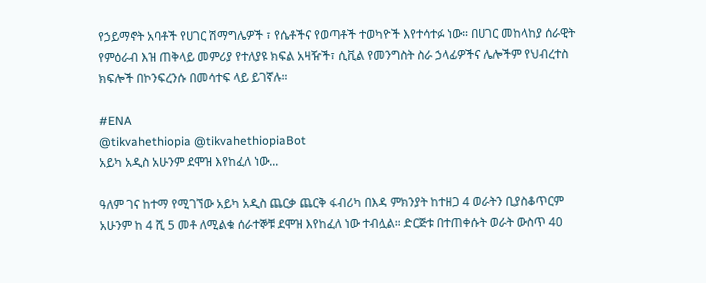የኃይማኖት አባቶች የሀገር ሽማግሌዎች ፣ የሴቶችና የወጣቶች ተወካዮች እየተሳተፉ ነው። በሀገር መከላከያ ሰራዊት የምዕራብ እዝ ጠቅላይ መምሪያ የተለያዩ ክፍል አዛዥች፣ ሲቪል የመንግስት ስራ ኃላፊዎችና ሌሎችም የህብረተስ ክፍሎች በኮንፍረንሱ በመሳተፍ ላይ ይገኛሉ።

#ENA
@tikvahethiopia @tikvahethiopiaBot
አይካ አዲስ አሁንም ደሞዝ እየከፈለ ነው...

ዓለም ገና ከተማ የሚገኘው አይካ አዲስ ጨርቃ ጨርቅ ፋብሪካ በእዳ ምክንያት ከተዘጋ 4 ወራትን ቢያስቆጥርም አሁንም ከ 4 ሺ 5 መቶ ለሚልቁ ሰራተኞቹ ደሞዝ እየከፈለ ነው ተብሏል። ድርጅቱ በተጠቀሱት ወራት ውስጥ 40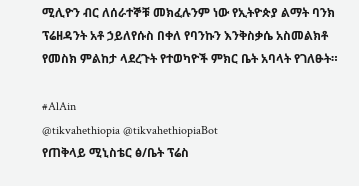ሚሊዮን ብር ለሰራተኞቹ መክፈሉንም ነው የኢትዮጵያ ልማት ባንክ ፕሬዘዳንት አቶ ኃይለየሱስ በቀለ የባንኩን እንቅስቃሴ አስመልክቶ የመስክ ምልከታ ላደረጉት የተወካዮች ምክር ቤት አባላት የገለፁት።

#AlAin
@tikvahethiopia @tikvahethiopiaBot
የጠቅላይ ሚኒስቴር ፅ/ቤት ፕሬስ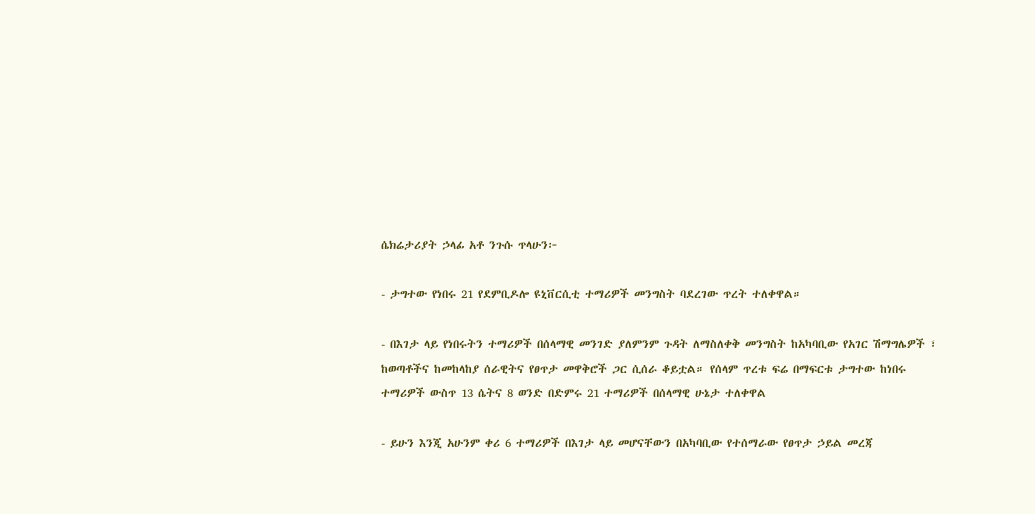ሴክሬታሪያት ኃላፊ አቶ ንጉሱ ጥላሁን፦

- ታግተው የነበሩ 21 የደምቢዶሎ ዩኒቨርሲቲ ተማሪዎች መንግስት ባደረገው ጥረት ተለቀዋል።

- በእገታ ላይ የነበሩትን ተማሪዎች በሰላማዊ መንገድ ያለምንም ጉዳት ለማስለቀቅ መንግስት ከአካባቢው የአገር ሽማግሌዎች ፣ ከወጣቶችና ከመከላከያ ሰራዊትና የፀጥታ መዋቅሮች ጋር ሲሰራ ቆይቷል። የሰላም ጥረቱ ፍሬ በማፍርቱ ታግተው ከነበሩ ተማሪዎች ውስጥ 13 ሴትና 8 ወንድ በድምሩ 21 ተማሪዎች በሰላማዊ ሁኔታ ተለቀዋል

- ይሁን እንጂ አሁንም ቀሪ 6 ተማሪዎች በእገታ ላይ መሆናቸውን በአካባቢው የተሰማራው የፀጥታ ኃይል መረጃ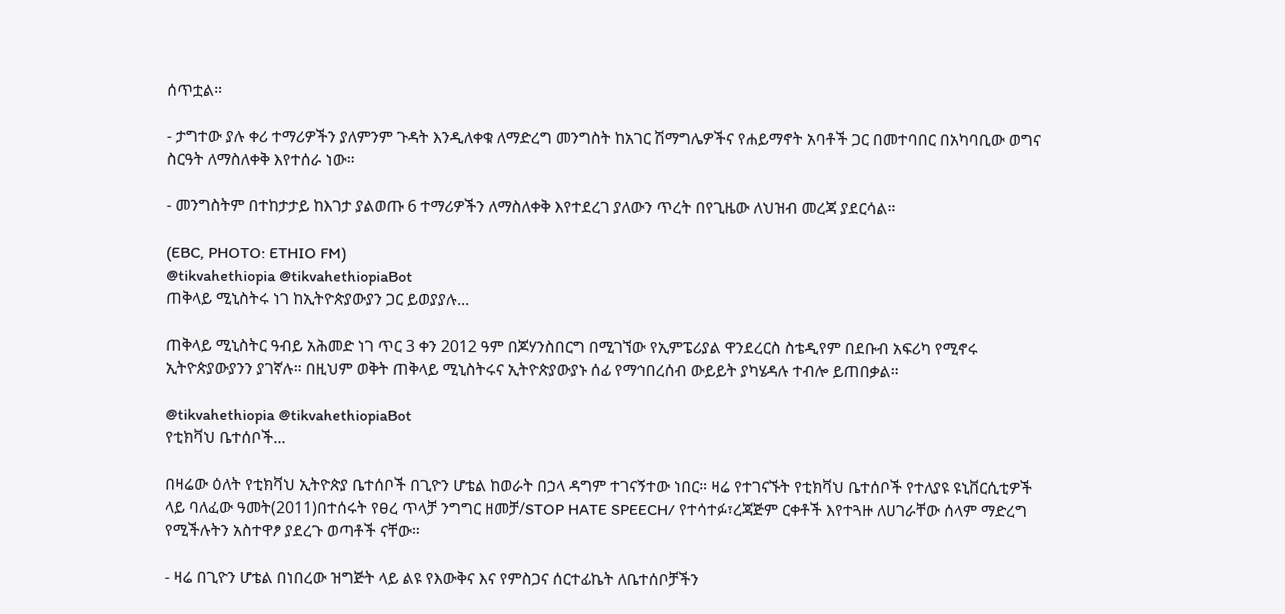ሰጥቷል።

- ታግተው ያሉ ቀሪ ተማሪዎችን ያለምንም ጉዳት እንዲለቀቁ ለማድረግ መንግስት ከአገር ሽማግሌዎችና የሐይማኖት አባቶች ጋር በመተባበር በአካባቢው ወግና ስርዓት ለማስለቀቅ እየተሰራ ነው።

- መንግስትም በተከታታይ ከእገታ ያልወጡ 6 ተማሪዎችን ለማስለቀቅ እየተደረገ ያለውን ጥረት በየጊዜው ለህዝብ መረጃ ያደርሳል።

(EBC, PHOTO: ETHIO FM)
@tikvahethiopia @tikvahethiopiaBot
ጠቅላይ ሚኒስትሩ ነገ ከኢትዮጵያውያን ጋር ይወያያሉ...

ጠቅላይ ሚኒስትር ዓብይ አሕመድ ነገ ጥር 3 ቀን 2012 ዓም በጆሃንስበርግ በሚገኘው የኢምፔሪያል ዋንደረርስ ስቴዲየም በደቡብ አፍሪካ የሚኖሩ ኢትዮጵያውያንን ያገኛሉ። በዚህም ወቅት ጠቅላይ ሚኒስትሩና ኢትዮጵያውያኑ ሰፊ የማኅበረሰብ ውይይት ያካሄዳሉ ተብሎ ይጠበቃል።

@tikvahethiopia @tikvahethiopiaBot
የቲክቫህ ቤተሰቦች...

በዛሬው ዕለት የቲክቫህ ኢትዮጵያ ቤተሰቦች በጊዮን ሆቴል ከወራት በኃላ ዳግም ተገናኝተው ነበር። ዛሬ የተገናኙት የቲክቫህ ቤተሰቦች የተለያዩ ዩኒቨርሲቲዎች ላይ ባለፈው ዓመት(2011)በተሰሩት የፀረ ጥላቻ ንግግር ዘመቻ/STOP HATE SPEECH/ የተሳተፉ፣ረጃጅም ርቀቶች እየተጓዙ ለሀገራቸው ሰላም ማድረግ የሚችሉትን አስተዋፆ ያደረጉ ወጣቶች ናቸው።

- ዛሬ በጊዮን ሆቴል በነበረው ዝግጅት ላይ ልዩ የእውቅና እና የምስጋና ሰርተፊኬት ለቤተሰቦቻችን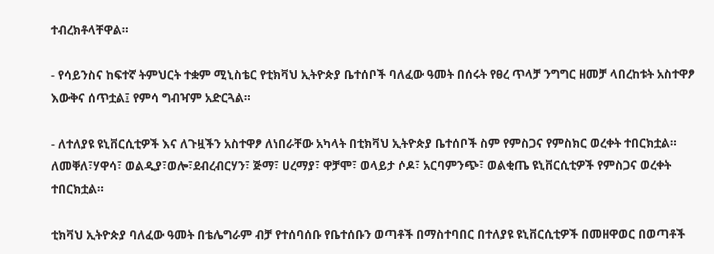ተብረክቶላቸዋል።

- የሳይንስና ከፍተኛ ትምህርት ተቋም ሚኒስቴር የቲክቫህ ኢትዮጵያ ቤተሰቦች ባለፈው ዓመት በሰሩት የፀረ ጥላቻ ንግግር ዘመቻ ላበረከቱት አስተዋፆ እውቅና ሰጥቷል፤ የምሳ ግብዣም አድርጓል።

- ለተለያዩ ዩኒቨርሲቲዎች እና ለጉዟችን አስተዋፆ ለነበራቸው አካላት በቲክቫህ ኢትዮጵያ ቤተሰቦች ስም የምስጋና የምስክር ወረቀት ተበርክቷል። ለመቐለ፣ሃዋሳ፣ ወልዲያ፣ወሎ፣ደብረብርሃን፣ ጅማ፣ ሀረማያ፣ ዋቻሞ፣ ወላይታ ሶዶ፣ አርባምንጭ፣ ወልቂጤ ዩኒቨርሲቲዎች የምስጋና ወረቀት ተበርክቷል።

ቲክቫህ ኢትዮጵያ ባለፈው ዓመት በቴሌግራም ብቻ የተሰባሰቡ የቤተሰቡን ወጣቶች በማስተባበር በተለያዩ ዩኒቨርሲቲዎች በመዘዋወር በወጣቶች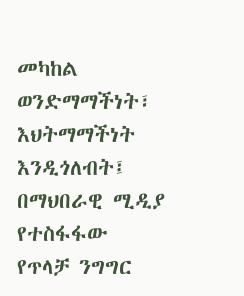መካከል ወንድማማችነት፣ እህትማማችነት እንዲጎለብት፤ በማህበራዊ ሚዲያ የተስፋፋው የጥላቻ ንግግር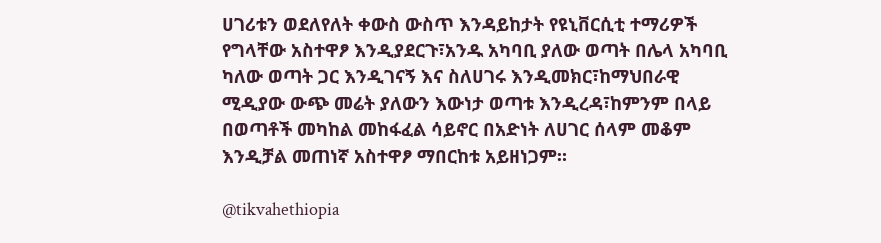ሀገሪቱን ወደለየለት ቀውስ ውስጥ እንዳይከታት የዩኒቨርሲቲ ተማሪዎች የግላቸው አስተዋፆ እንዲያደርጉ፣አንዱ አካባቢ ያለው ወጣት በሌላ አካባቢ ካለው ወጣት ጋር እንዲገናኝ እና ስለሀገሩ እንዲመክር፣ከማህበራዊ ሚዲያው ውጭ መሬት ያለውን እውነታ ወጣቱ እንዲረዳ፣ከምንም በላይ በወጣቶች መካከል መከፋፈል ሳይኖር በአድነት ለሀገር ሰላም መቆም እንዲቻል መጠነኛ አስተዋፆ ማበርከቱ አይዘነጋም።

@tikvahethiopia